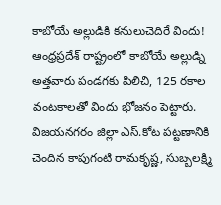కాబోయే అల్లుడికి కనులుచెదిరే విందు!
ఆంధ్రప్రదేశ్ రాష్ట్రంలో కాబోయే అల్లుడ్ని అత్తవారు పండగకు పిలిచి, 125 రకాల వంటకాలతో విందు భోజనం పెట్టారు. విజయనగరం జిల్లా ఎస్.కోట పట్టణానికి చెందిన కాపుగంటి రామకృష్ణ, సుబ్బలక్ష్మి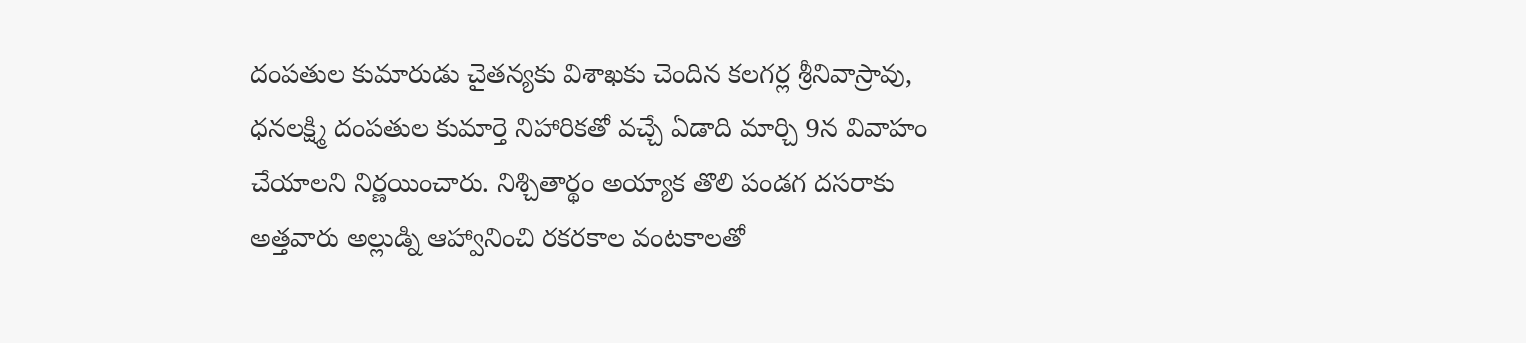దంపతుల కుమారుడు చైతన్యకు విశాఖకు చెందిన కలగర్ల శ్రీనివాస్రావు, ధనలక్ష్మి దంపతుల కుమార్తె నిహారికతో వచ్చే ఏడాది మార్చి 9న వివాహం చేయాలని నిర్ణయించారు. నిశ్చితార్థం అయ్యాక తొలి పండగ దసరాకు అత్తవారు అల్లుడ్ని ఆహ్వానించి రకరకాల వంటకాలతో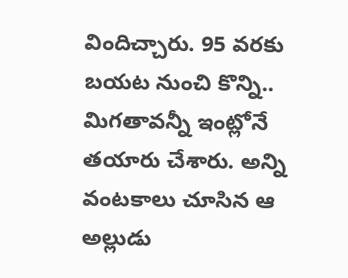విందిచ్చారు. 95 వరకు బయట నుంచి కొన్ని.. మిగతావన్నీ ఇంట్లోనే తయారు చేశారు. అన్ని వంటకాలు చూసిన ఆ అల్లుడు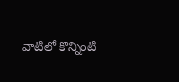వాటిలో కొన్నింటి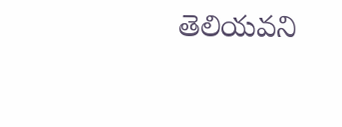తెలియవని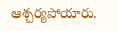ఆశ్చర్యపోయారు.